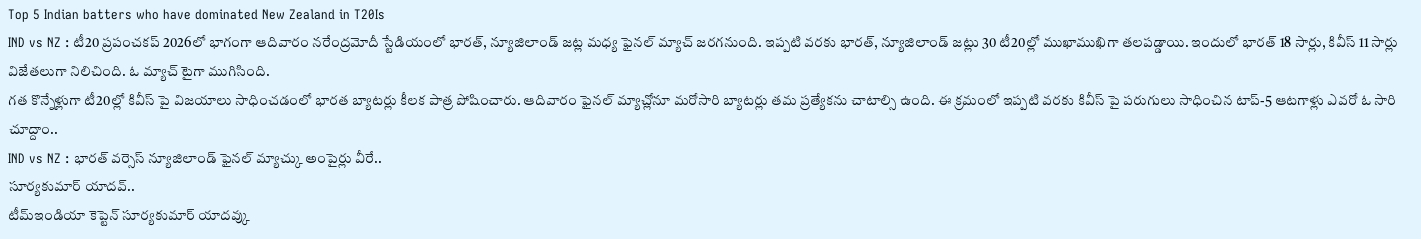Top 5 Indian batters who have dominated New Zealand in T20Is
IND vs NZ : టీ20 ప్రపంచకప్ 2026లో భాగంగా ఆదివారం నరేంద్రమోదీ స్టేడియంలో భారత్, న్యూజిలాండ్ జట్ల మధ్య ఫైనల్ మ్యాచ్ జరగనుంది. ఇప్పటి వరకు భారత్, న్యూజిలాండ్ జట్లు 30 టీ20ల్లో ముఖాముఖిగా తలపడ్డాయి. ఇందులో భారత్ 18 సార్లు, కివీస్ 11 సార్లు విజేతలుగా నిలిచింది. ఓ మ్యాచ్ టైగా ముగిసింది.
గత కొన్నేళ్లుగా టీ20ల్లో కివీస్ పై విజయాలు సాధించడంలో భారత బ్యాటర్లు కీలక పాత్ర పోషించారు. ఆదివారం ఫైనల్ మ్యాచ్లోనూ మరోసారి బ్యాటర్లు తమ ప్రత్యేకను చాటాల్సి ఉంది. ఈ క్రమంలో ఇప్పటి వరకు కివీస్ పై పరుగులు సాధించిన టాప్-5 ఆటగాళ్లు ఎవరో ఓ సారి చూద్దాం..
IND vs NZ : భారత్ వర్సెస్ న్యూజిలాండ్ ఫైనల్ మ్యాచ్కు అంపైర్లు వీరే..
సూర్యకుమార్ యాదవ్..
టీమ్ఇండియా కెప్టెన్ సూర్యకుమార్ యాదవ్కు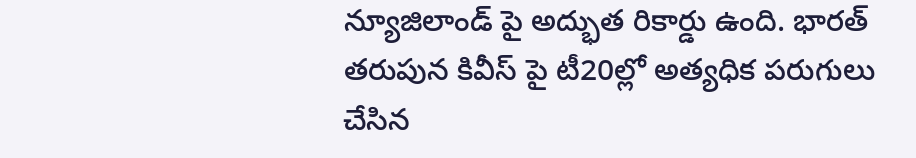న్యూజిలాండ్ పై అద్భుత రికార్డు ఉంది. భారత్ తరుపున కివీస్ పై టీ20ల్లో అత్యధిక పరుగులు చేసిన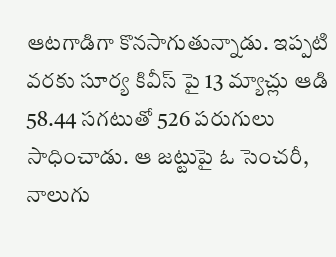ఆటగాడిగా కొనసాగుతున్నాడు. ఇప్పటి వరకు సూర్య కివీస్ పై 13 మ్యాచ్లు ఆడి 58.44 సగటుతో 526 పరుగులు సాధించాడు. ఆ జట్టుపై ఓ సెంచరీ, నాలుగు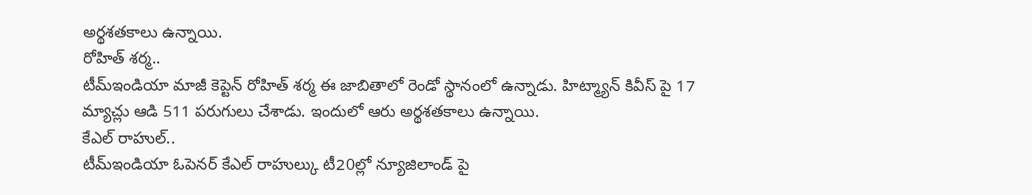అర్థశతకాలు ఉన్నాయి.
రోహిత్ శర్మ..
టీమ్ఇండియా మాజీ కెప్టెన్ రోహిత్ శర్మ ఈ జాబితాలో రెండో స్థానంలో ఉన్నాడు. హిట్మ్యాన్ కివీస్ పై 17 మ్యాచ్లు ఆడి 511 పరుగులు చేశాడు. ఇందులో ఆరు అర్థశతకాలు ఉన్నాయి.
కేఎల్ రాహుల్..
టీమ్ఇండియా ఓపెనర్ కేఎల్ రాహుల్కు టీ20ల్లో న్యూజిలాండ్ పై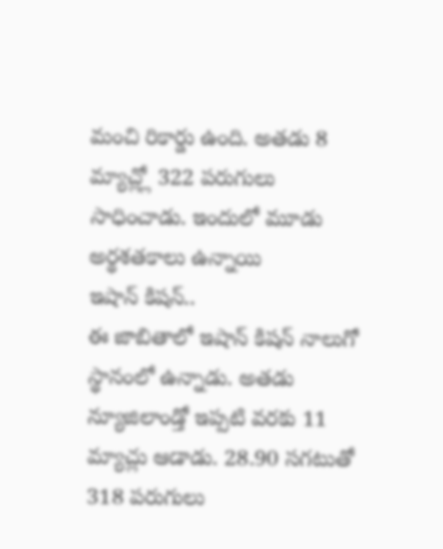మంచి రికార్డు ఉంది. అతడు 8 మ్యాచ్ల్లో 322 పరుగులు సాధించాడు. ఇందులో మూడు అర్థశతకాలు ఉన్నాయి
ఇషాన్ కిషన్..
ఈ జాబితాలో ఇషాన్ కిషన్ నాలుగో స్థానంలో ఉన్నాడు. అతడు న్యూజిలాండ్తో ఇప్పటి వరకు 11 మ్యాచ్లు ఆడాడు. 28.90 సగటుతో 318 పరుగులు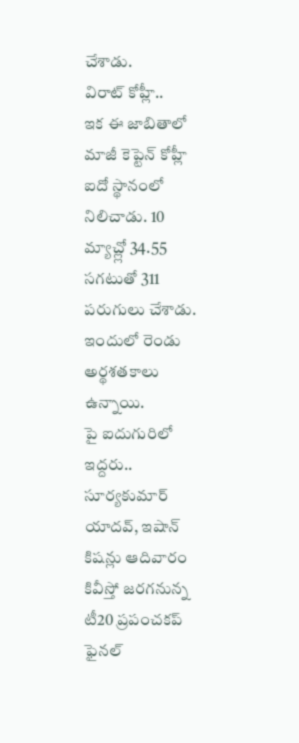చేశాడు.
విరాట్ కోహ్లీ..
ఇక ఈ జాబితాలో మాజీ కెప్టెన్ కోహ్లీ ఐదో స్థానంలో నిలిచాడు. 10 మ్యాచ్ల్లో 34.55 సగటుతో 311 పరుగులు చేశాడు. ఇందులో రెండు అర్థశతకాలు ఉన్నాయి.
పై ఐదుగురిలో ఇద్దరు.. సూర్యకుమార్ యాదవ్, ఇషాన్ కిషన్లు ఆదివారం కివీస్తో జరగనున్న టీ20 ప్రపంచకప్ ఫైనల్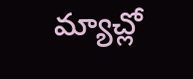మ్యాచ్లో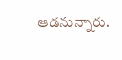ఆడనున్నారు.